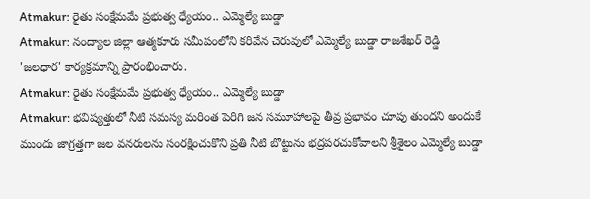Atmakur: రైతు సంక్షేమమే ప్రభుత్వ ధ్యేయం.. ఎమ్మెల్యే బుడ్డా
Atmakur: నంద్యాల జిల్లా ఆత్మకూరు సమీపంలోని కరివేన చెరువులో ఎమ్మెల్యే బుడ్డా రాజశేఖర్ రెడ్డి 'జలధార' కార్యక్రమాన్ని ప్రారంభించారు.
Atmakur: రైతు సంక్షేమమే ప్రభుత్వ ధ్యేయం.. ఎమ్మెల్యే బుడ్డా
Atmakur: భవిష్యత్తులో నీటి సమస్య మరింత పెరిగి జన సమూహాలపై తీవ్ర ప్రభావం చూపు తుందని అందుకే ముందు జాగ్రత్తగా జల వనరులను సంరక్షించుకొని ప్రతి నీటి బొట్టును భద్రపరచుకోవాలని శ్రీశైలం ఎమ్మెల్యే బుడ్డా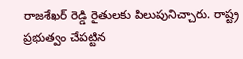రాజశేఖర్ రెడ్డి రైతులకు పిలుపునిచ్చారు. రాష్ట్ర ప్రభుత్వం చేపట్టిన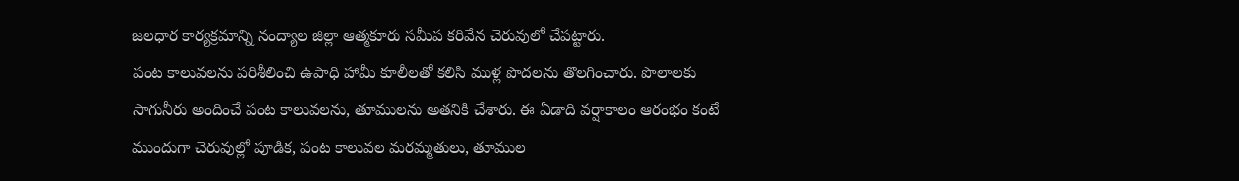జలధార కార్యక్రమాన్ని నంద్యాల జిల్లా ఆత్మకూరు సమీప కరివేన చెరువులో చేపట్టారు.
పంట కాలువలను పరిశీలించి ఉపాధి హామీ కూలీలతో కలిసి ముళ్ల పొదలను తొలగించారు. పొలాలకు సాగునీరు అందించే పంట కాలువలను, తూములను అతనికి చేశారు. ఈ ఏడాది వర్షాకాలం ఆరంభం కంటే ముందుగా చెరువుల్లో పూడిక, పంట కాలువల మరమ్మతులు, తూముల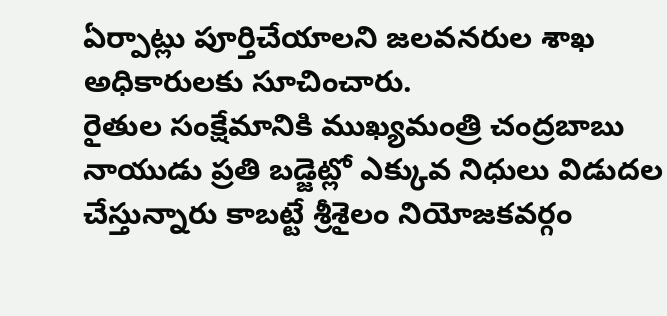ఏర్పాట్లు పూర్తిచేయాలని జలవనరుల శాఖ అధికారులకు సూచించారు.
రైతుల సంక్షేమానికి ముఖ్యమంత్రి చంద్రబాబు నాయుడు ప్రతి బడ్జెట్లో ఎక్కువ నిధులు విడుదల చేస్తున్నారు కాబట్టే శ్రీశైలం నియోజకవర్గం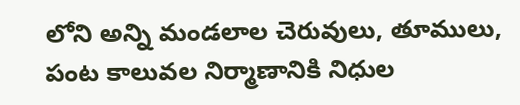లోని అన్ని మండలాల చెరువులు, తూములు, పంట కాలువల నిర్మాణానికి నిధుల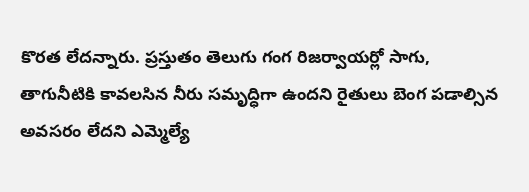కొరత లేదన్నారు. ప్రస్తుతం తెలుగు గంగ రిజర్వాయర్లో సాగు, తాగునీటికి కావలసిన నీరు సమృద్ధిగా ఉందని రైతులు బెంగ పడాల్సిన అవసరం లేదని ఎమ్మెల్యే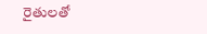రైతులతో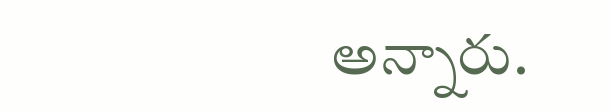అన్నారు.